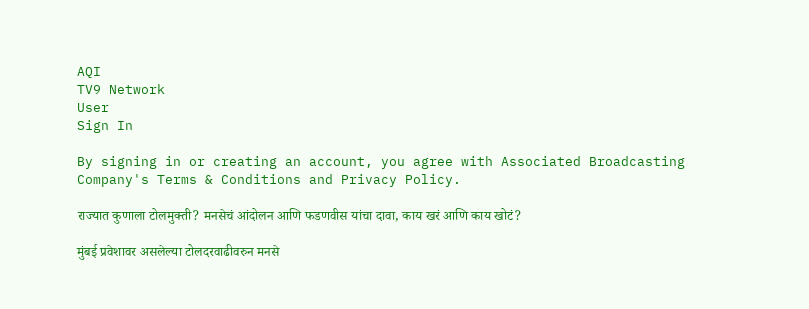AQI
TV9 Network
User
Sign In

By signing in or creating an account, you agree with Associated Broadcasting Company's Terms & Conditions and Privacy Policy.

राज्यात कुणाला टोलमुक्ती? मनसेचं आंदोलन आणि फडणवीस यांचा दावा, काय खरं आणि काय खोटं?

मुंबई प्रवेशावर असलेल्या टोलदरवाढीवरुन मनसे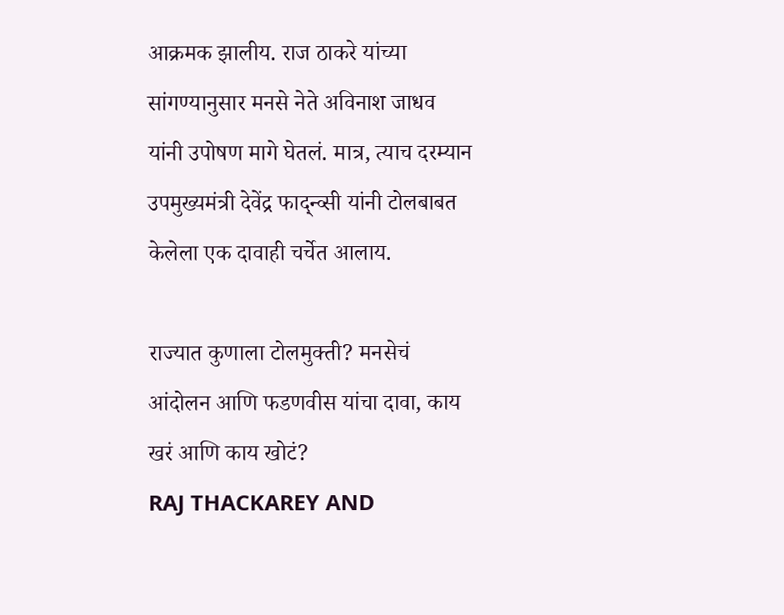आक्रमक झालीय. राज ठाकरे यांच्या सांगण्यानुसार मनसे नेते अविनाश जाधव यांनी उपोषण मागे घेतलं. मात्र, त्याच दरम्यान उपमुख्यमंत्री देवेंद्र फाद्न्व्सी यांनी टोलबाबत केलेला एक दावाही चर्चेत आलाय.

राज्यात कुणाला टोलमुक्ती? मनसेचं आंदोलन आणि फडणवीस यांचा दावा, काय खरं आणि काय खोटं?
RAJ THACKAREY AND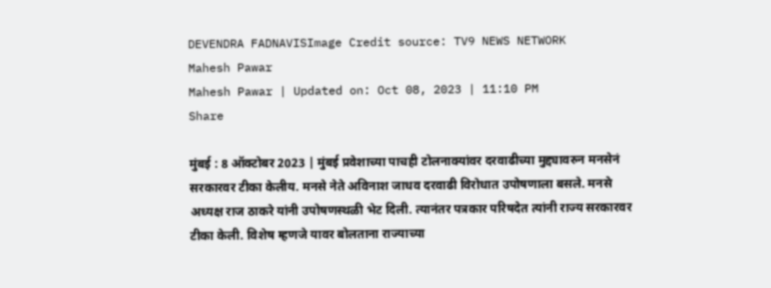DEVENDRA FADNAVISImage Credit source: TV9 NEWS NETWORK
Mahesh Pawar
Mahesh Pawar | Updated on: Oct 08, 2023 | 11:10 PM
Share

मुंबई : 8 ऑक्टोबर 2023 | मुंबई प्रवेशाच्या पाचही टोलनाक्यांवर दरवाढीच्या मुद्द्यावरुन मनसेनं सरकारवर टीका केलीय. मनसे नेते अविनाश जाधव दरवाढी विरोधात उपोषणाला बसले. मनसे अध्यक्ष राज ठाकरे यांनी उपोषणस्थळी भेट दिली. त्यानंतर पत्रकार परिषदेत त्यांनी राज्य सरकारवर टीका केली. विशेष म्हणजे यावर बोलताना राज्याच्या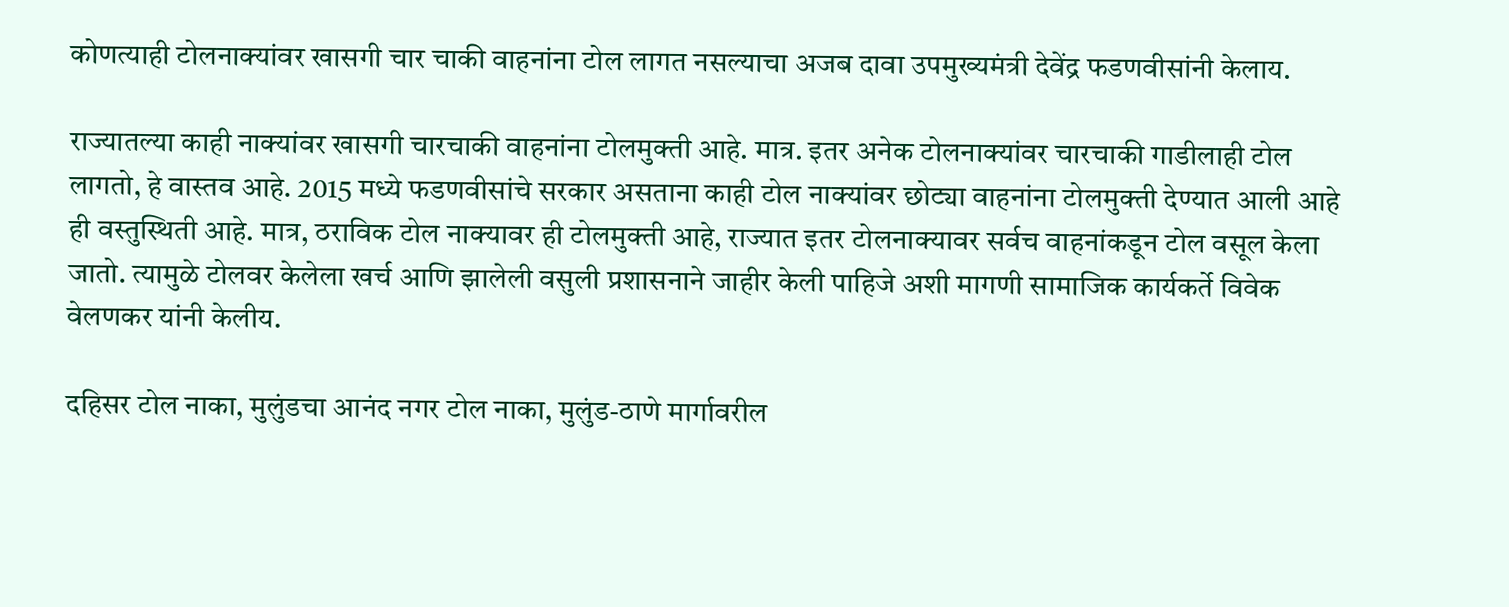कोणत्याही टोलनाक्यांवर खासगी चार चाकी वाहनांना टोल लागत नसल्याचा अजब दावा उपमुख्यमंत्री देवेंद्र फडणवीसांनी केलाय.

राज्यातल्या काही नाक्यांवर खासगी चारचाकी वाहनांना टोलमुक्ती आहे. मात्र. इतर अनेक टोलनाक्यांवर चारचाकी गाडीलाही टोल लागतो, हे वास्तव आहे. 2015 मध्ये फडणवीसांचे सरकार असताना काही टोल नाक्यांवर छोट्या वाहनांना टोलमुक्ती देण्यात आली आहे ही वस्तुस्थिती आहे. मात्र, ठराविक टोल नाक्यावर ही टोलमुक्ती आहे, राज्यात इतर टोलनाक्यावर सर्वच वाहनांकडून टोल वसूल केला जातो. त्यामुळे टोलवर केलेला खर्च आणि झालेली वसुली प्रशासनाने जाहीर केली पाहिजे अशी मागणी सामाजिक कार्यकर्ते विवेक वेलणकर यांनी केलीय.

दहिसर टोल नाका, मुलुंडचा आनंद नगर टोल नाका, मुलुंड-ठाणे मार्गावरील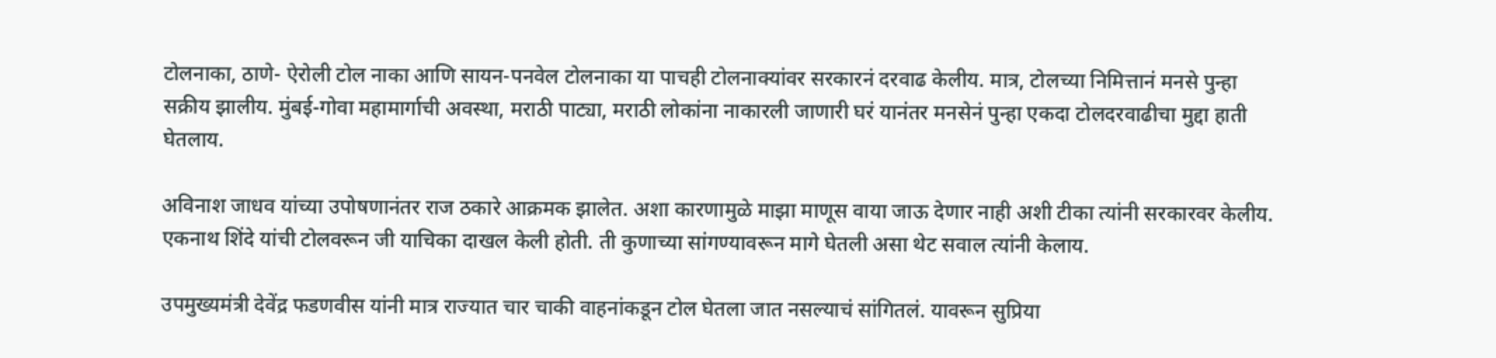टोलनाका, ठाणे- ऐरोली टोल नाका आणि सायन-पनवेल टोलनाका या पाचही टोलनाक्यांवर सरकारनं दरवाढ केलीय. मात्र, टोलच्या निमित्तानं मनसे पुन्हा सक्रीय झालीय. मुंबई-गोवा महामार्गाची अवस्था, मराठी पाट्या, मराठी लोकांना नाकारली जाणारी घरं यानंतर मनसेनं पुन्हा एकदा टोलदरवाढीचा मुद्दा हाती घेतलाय.

अविनाश जाधव यांच्या उपोषणानंतर राज ठकारे आक्रमक झालेत. अशा कारणामुळे माझा माणूस वाया जाऊ देणार नाही अशी टीका त्यांनी सरकारवर केलीय. एकनाथ शिंदे यांची टोलवरून जी याचिका दाखल केली होती. ती कुणाच्या सांगण्यावरून मागे घेतली असा थेट सवाल त्यांनी केलाय.

उपमुख्यमंत्री देवेंद्र फडणवीस यांनी मात्र राज्यात चार चाकी वाहनांकडून टोल घेतला जात नसल्याचं सांगितलं. यावरून सुप्रिया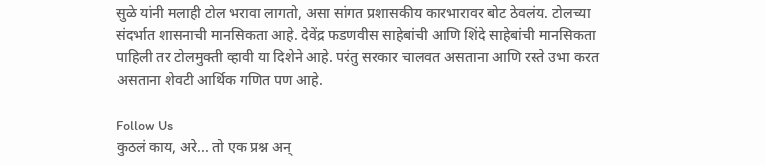सुळे यांनी मलाही टोल भरावा लागतो, असा सांगत प्रशासकीय कारभारावर बोट ठेवलंय. टोलच्या संदर्भात शासनाची मानसिकता आहे. देवेंद्र फडणवीस साहेबांची आणि शिंदे साहेबांची मानसिकता पाहिली तर टोलमुक्ती व्हावी या दिशेने आहे. परंतु सरकार चालवत असताना आणि रस्ते उभा करत असताना शेवटी आर्थिक गणित पण आहे.

Follow Us
कुठलं काय, अरे... तो एक प्रश्न अन्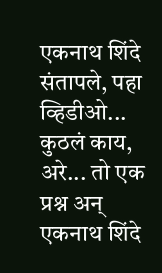एकनाथ शिंदे संतापले, पहा व्हिडीओ...
कुठलं काय, अरे... तो एक प्रश्न अन् एकनाथ शिंदे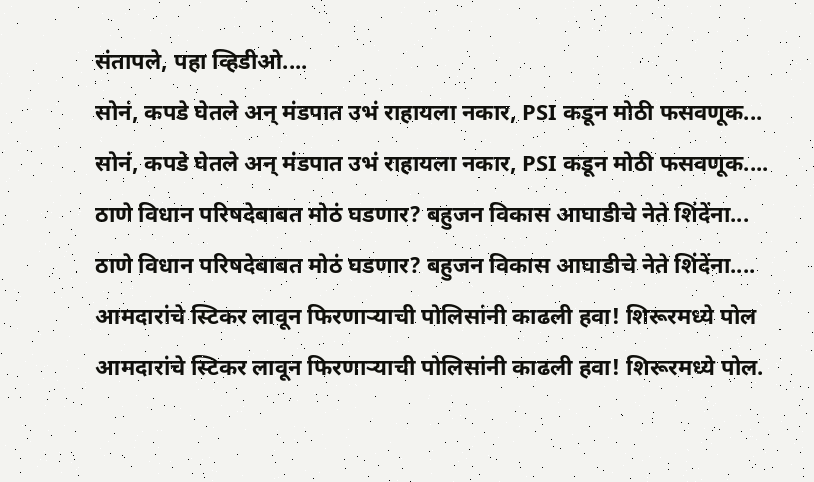संतापले, पहा व्हिडीओ....
सोनं, कपडे घेतले अन् मंडपात उभं राहायला नकार, PSI कडून मोठी फसवणूक...
सोनं, कपडे घेतले अन् मंडपात उभं राहायला नकार, PSI कडून मोठी फसवणूक....
ठाणे विधान परिषदेबाबत मोठं घडणार? बहुजन विकास आघाडीचे नेते शिंदेंना...
ठाणे विधान परिषदेबाबत मोठं घडणार? बहुजन विकास आघाडीचे नेते शिंदेंना....
आमदारांचे स्टिकर लावून फिरणाऱ्याची पोलिसांनी काढली हवा! शिरूरमध्ये पोल
आमदारांचे स्टिकर लावून फिरणाऱ्याची पोलिसांनी काढली हवा! शिरूरमध्ये पोल.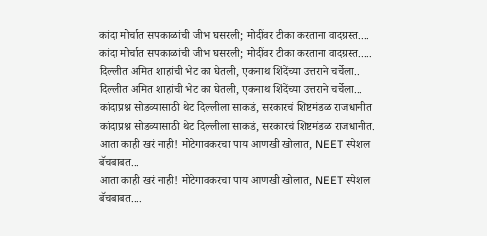कांदा मोर्चात सपकाळांची जीभ घसरली; मोदींवर टीका करताना वादग्रस्त....
कांदा मोर्चात सपकाळांची जीभ घसरली; मोदींवर टीका करताना वादग्रस्त.....
दिल्लीत अमित शाहांची भेट का घेतली, एकनाथ शिंदेंच्या उत्तराने चर्चेला..
दिल्लीत अमित शाहांची भेट का घेतली, एकनाथ शिंदेंच्या उत्तराने चर्चेला...
कांदाप्रश्न सोडव्यासाठी थेट दिल्लीला साकडं, सरकारचं शिष्टमंडळ राजधानीत
कांदाप्रश्न सोडव्यासाठी थेट दिल्लीला साकडं, सरकारचं शिष्टमंडळ राजधानीत.
आता काही खरं नाही! मोटेगावकरचा पाय आणखी खोलात, NEET स्पेशल बॅचबाबत...
आता काही खरं नाही! मोटेगावकरचा पाय आणखी खोलात, NEET स्पेशल बॅचबाबत....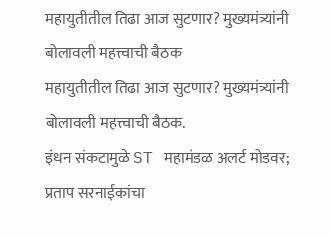महायुतीतील तिढा आज सुटणार? मुख्यमंत्र्यांनी बोलावली महत्त्वाची बैठक
महायुतीतील तिढा आज सुटणार? मुख्यमंत्र्यांनी बोलावली महत्त्वाची बैठक.
इंधन संकटामुळे ST महामंडळ अलर्ट मोडवर; प्रताप सरनाईकांचा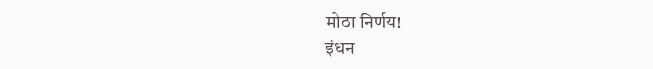मोठा निर्णय!
इंधन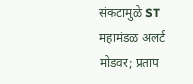संकटामुळे ST महामंडळ अलर्ट मोडवर; प्रताप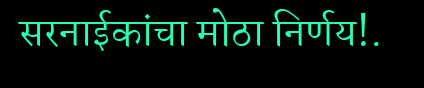सरनाईकांचा मोठा निर्णय!.